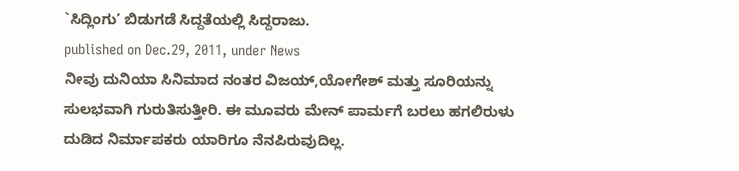`ಸಿದ್ಲಿಂಗು’ ಬಿಡುಗಡೆ ಸಿದ್ದತೆಯಲ್ಲಿ ಸಿದ್ದರಾಜು.
published on Dec.29, 2011, under News
ನೀವು ದುನಿಯಾ ಸಿನಿಮಾದ ನಂತರ ವಿಜಯ್,ಯೋಗೇಶ್ ಮತ್ತು ಸೂರಿಯನ್ನು ಸುಲಭವಾಗಿ ಗುರುತಿಸುತ್ತೀರಿ. ಈ ಮೂವರು ಮೇನ್ ಪಾರ್ಮಗೆ ಬರಲು ಹಗಲಿರುಳು ದುಡಿದ ನಿರ್ಮಾಪಕರು ಯಾರಿಗೂ ನೆನಪಿರುವುದಿಲ್ಲ.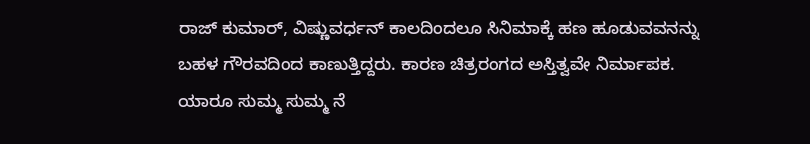ರಾಜ್ ಕುಮಾರ್, ವಿಷ್ಣುವರ್ಧನ್ ಕಾಲದಿಂದಲೂ ಸಿನಿಮಾಕ್ಕೆ ಹಣ ಹೂಡುವವನನ್ನು ಬಹಳ ಗೌರವದಿಂದ ಕಾಣುತ್ತಿದ್ದರು. ಕಾರಣ ಚಿತ್ರರಂಗದ ಅಸ್ತಿತ್ವವೇ ನಿರ್ಮಾಪಕ. ಯಾರೂ ಸುಮ್ಮ ಸುಮ್ಮ ನೆ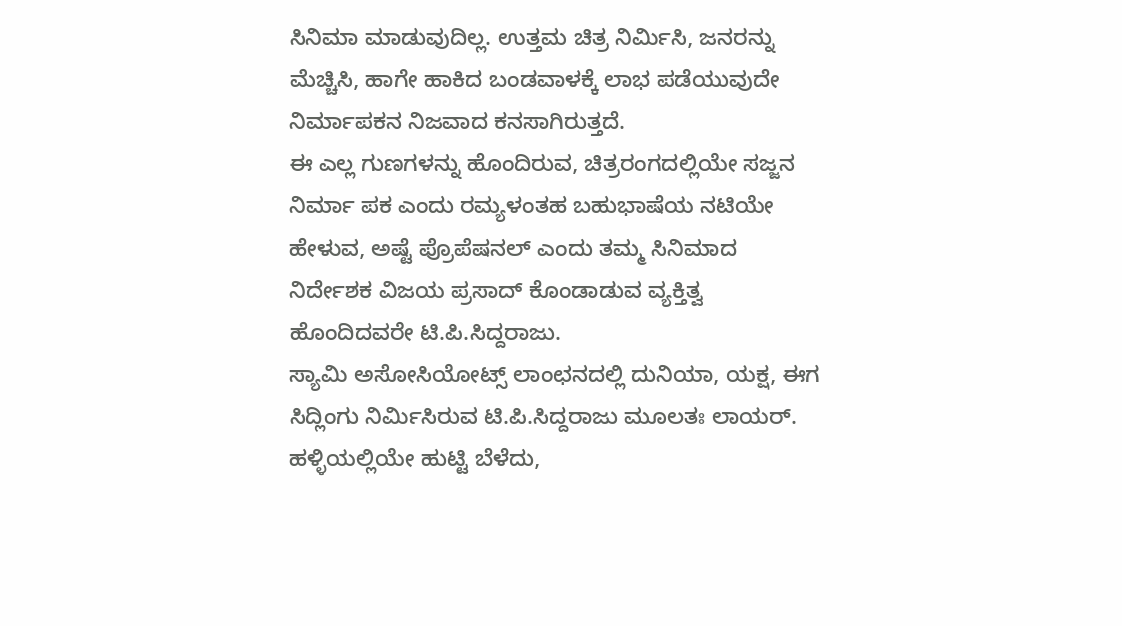ಸಿನಿಮಾ ಮಾಡುವುದಿಲ್ಲ. ಉತ್ತಮ ಚಿತ್ರ ನಿರ್ಮಿಸಿ, ಜನರನ್ನು ಮೆಚ್ಚಿಸಿ, ಹಾಗೇ ಹಾಕಿದ ಬಂಡವಾಳಕ್ಕೆ ಲಾಭ ಪಡೆಯುವುದೇ ನಿರ್ಮಾಪಕನ ನಿಜವಾದ ಕನಸಾಗಿರುತ್ತದೆ.
ಈ ಎಲ್ಲ ಗುಣಗಳನ್ನು ಹೊಂದಿರುವ, ಚಿತ್ರರಂಗದಲ್ಲಿಯೇ ಸಜ್ಜನ ನಿರ್ಮಾ ಪಕ ಎಂದು ರಮ್ಯಳಂತಹ ಬಹುಭಾಷೆಯ ನಟಿಯೇ ಹೇಳುವ, ಅಷ್ಟೆ ಪ್ರೊಪೆಷನಲ್ ಎಂದು ತಮ್ಮ ಸಿನಿಮಾದ ನಿರ್ದೇಶಕ ವಿಜಯ ಪ್ರಸಾದ್ ಕೊಂಡಾಡುವ ವ್ಯಕ್ತಿತ್ವ ಹೊಂದಿದವರೇ ಟಿ.ಪಿ.ಸಿದ್ದರಾಜು.
ಸ್ಯಾಮಿ ಅಸೋಸಿಯೋಟ್ಸ್ ಲಾಂಛನದಲ್ಲಿ ದುನಿಯಾ, ಯಕ್ಷ, ಈಗ ಸಿದ್ಲಿಂಗು ನಿರ್ಮಿಸಿರುವ ಟಿ.ಪಿ.ಸಿದ್ದರಾಜು ಮೂಲತಃ ಲಾಯರ್. ಹಳ್ಳಿಯಲ್ಲಿಯೇ ಹುಟ್ಟಿ ಬೆಳೆದು,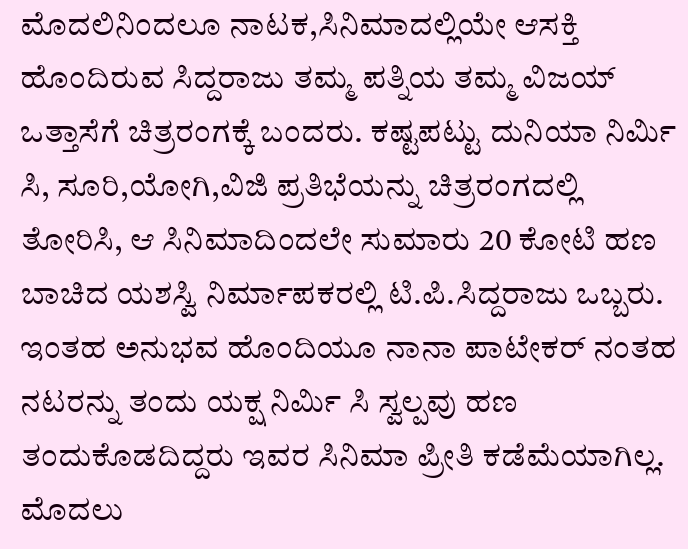ಮೊದಲಿನಿಂದಲೂ ನಾಟಕ,ಸಿನಿಮಾದಲ್ಲಿಯೇ ಆಸಕ್ತಿ ಹೊಂದಿರುವ ಸಿದ್ದರಾಜು ತಮ್ಮ ಪತ್ನಿಯ ತಮ್ಮ ವಿಜಯ್ ಒತ್ತಾಸೆಗೆ ಚಿತ್ರರಂಗಕ್ಕೆ ಬಂದರು. ಕಷ್ಟಪಟ್ಟು ದುನಿಯಾ ನಿರ್ಮಿ ಸಿ, ಸೂರಿ,ಯೋಗಿ,ವಿಜಿ ಪ್ರತಿಭೆಯನ್ನು ಚಿತ್ರರಂಗದಲ್ಲಿ ತೋರಿಸಿ, ಆ ಸಿನಿಮಾದಿಂದಲೇ ಸುಮಾರು 20 ಕೋಟಿ ಹಣ ಬಾಚಿದ ಯಶಸ್ವಿ ನಿರ್ಮಾಪಕರಲ್ಲಿ ಟಿ.ಪಿ.ಸಿದ್ದರಾಜು ಒಬ್ಬರು. ಇಂತಹ ಅನುಭವ ಹೊಂದಿಯೂ ನಾನಾ ಪಾಟೇಕರ್ ನಂತಹ ನಟರನ್ನು ತಂದು ಯಕ್ಷ ನಿರ್ಮಿ ಸಿ ಸ್ವಲ್ಪವು ಹಣ ತಂದುಕೊಡದಿದ್ದರು ಇವರ ಸಿನಿಮಾ ಪ್ರೀತಿ ಕಡೆಮೆಯಾಗಿಲ್ಲ. ಮೊದಲು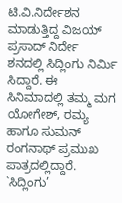ಟಿ.ವಿ.ನಿರ್ದೇಶನ ಮಾಡುತ್ತಿದ್ದ ವಿಜಯ್ ಪ್ರಸಾದ್ ನಿರ್ದೇ ಶನದಲ್ಲಿ ಸಿದ್ಲಿಂಗು ನಿರ್ಮಿ ಸಿದ್ದಾರೆ. ಈ ಸಿನಿಮಾದಲ್ಲಿ ತಮ್ಮ ಮಗ ಯೋಗೇಶ್, ರಮ್ಯ ಹಾಗೂ ಸುಮನ್ ರಂಗನಾಥ್ ಪ್ರಮುಖ ಪಾತ್ರದಲ್ಲಿದ್ದಾರೆ.
`ಸಿದ್ಲಿಂಗು’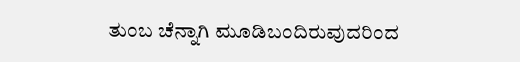ತುಂಬ ಚೆನ್ನಾಗಿ ಮೂಡಿಬಂದಿರುವುದರಿಂದ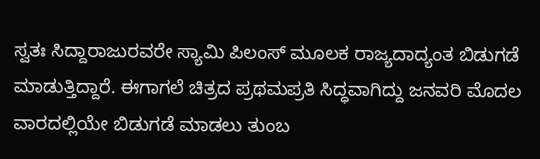ಸ್ವತಃ ಸಿದ್ದಾರಾಜುರವರೇ ಸ್ಯಾಮಿ ಪಿಲಂಸ್ ಮೂಲಕ ರಾಜ್ಯದಾದ್ಯಂತ ಬಿಡುಗಡೆ ಮಾಡುತ್ತಿದ್ದಾರೆ. ಈಗಾಗಲೆ ಚಿತ್ರದ ಪ್ರಥಮಪ್ರತಿ ಸಿದ್ಧವಾಗಿದ್ದು ಜನವರಿ ಮೊದಲ ವಾರದಲ್ಲಿಯೇ ಬಿಡುಗಡೆ ಮಾಡಲು ತುಂಬ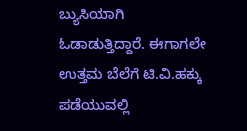ಬ್ಯುಸಿಯಾಗಿ ಓಡಾಡುತ್ತಿದ್ದಾರೆ. ಈಗಾಗಲೇ ಉತ್ತಮ ಬೆಲೆಗೆ ಟಿ.ವಿ.ಹಕ್ಕು ಪಡೆಯುವಲ್ಲಿ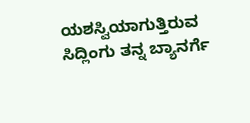ಯಶಸ್ವಿಯಾಗುತ್ತಿರುವ ಸಿದ್ಲಿಂಗು ತನ್ನ ಬ್ಯಾನರ್ಗೆ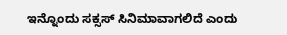ಇನ್ನೊಂದು ಸಕ್ಸಸ್ ಸಿನಿಮಾವಾಗಲಿದೆ ಎಂದು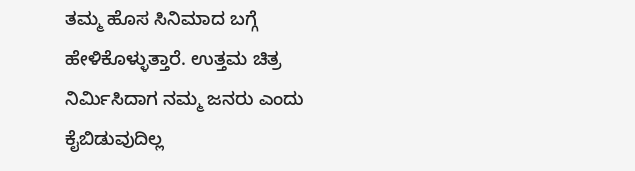ತಮ್ಮ ಹೊಸ ಸಿನಿಮಾದ ಬಗ್ಗೆ ಹೇಳಿಕೊಳ್ಳುತ್ತಾರೆ. ಉತ್ತಮ ಚಿತ್ರ ನಿರ್ಮಿಸಿದಾಗ ನಮ್ಮ ಜನರು ಎಂದು ಕೈಬಿಡುವುದಿಲ್ಲ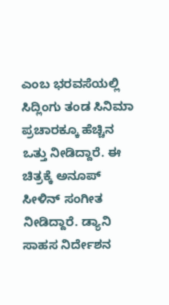ಎಂಬ ಭರವಸೆಯಲ್ಲಿ ಸಿದ್ಲಿಂಗು ತಂಡ ಸಿನಿಮಾ ಪ್ರಚಾರಕ್ಕೂ ಹೆಚ್ಚಿನ ಒತ್ತು ನೀಡಿದ್ದಾರೆ. ಈ ಚಿತ್ರಕ್ಕೆ ಅನೂಪ್ ಸೀಳಿನ್ ಸಂಗೀತ ನೀಡಿದ್ದಾರೆ. ಡ್ಯಾನಿ ಸಾಹಸ ನಿರ್ದೇಶನ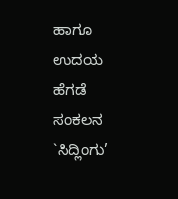ಹಾಗೂ ಉದಯ ಹೆಗಡೆ ಸಂಕಲನ `ಸಿದ್ಲಿಂಗು’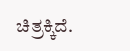ಚಿತ್ರಕ್ಕಿದೆ.